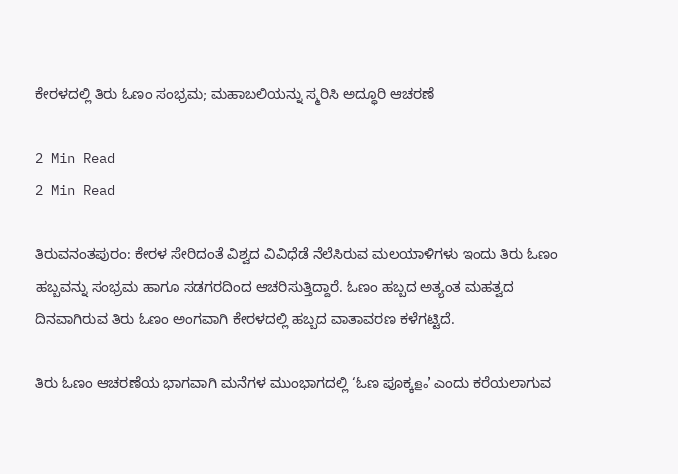ಕೇರಳದಲ್ಲಿ ತಿರು ಓಣಂ ಸಂಭ್ರಮ; ಮಹಾಬಲಿಯನ್ನು ಸ್ಮರಿಸಿ ಅದ್ಧೂರಿ ಆಚರಣೆ

2 Min Read
2 Min Read

ತಿರುವನಂತಪುರಂ: ಕೇರಳ ಸೇರಿದಂತೆ ವಿಶ್ವದ ವಿವಿಧೆಡೆ ನೆಲೆಸಿರುವ ಮಲಯಾಳಿಗಳು ಇಂದು ತಿರು ಓಣಂ ಹಬ್ಬವನ್ನು ಸಂಭ್ರಮ ಹಾಗೂ ಸಡಗರದಿಂದ ಆಚರಿಸುತ್ತಿದ್ದಾರೆ. ಓಣಂ ಹಬ್ಬದ ಅತ್ಯಂತ ಮಹತ್ವದ ದಿನವಾಗಿರುವ ತಿರು ಓಣಂ ಅಂಗವಾಗಿ ಕೇರಳದಲ್ಲಿ ಹಬ್ಬದ ವಾತಾವರಣ ಕಳೆಗಟ್ಟಿದೆ.

ತಿರು ಓಣಂ ಆಚರಣೆಯ ಭಾಗವಾಗಿ ಮನೆಗಳ ಮುಂಭಾಗದಲ್ಲಿ ‘ಓಣ ಪೂಕ್ಕളം’ ಎಂದು ಕರೆಯಲಾಗುವ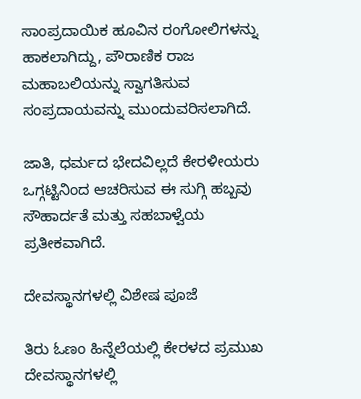ಸಾಂಪ್ರದಾಯಿಕ ಹೂವಿನ ರಂಗೋಲಿಗಳನ್ನು ಹಾಕಲಾಗಿದ್ದು, ಪೌರಾಣಿಕ ರಾಜ ಮಹಾಬಲಿಯನ್ನು ಸ್ವಾಗತಿಸುವ ಸಂಪ್ರದಾಯವನ್ನು ಮುಂದುವರಿಸಲಾಗಿದೆ.

ಜಾತಿ, ಧರ್ಮದ ಭೇದವಿಲ್ಲದೆ ಕೇರಳೀಯರು ಒಗ್ಗಟ್ಟಿನಿಂದ ಆಚರಿಸುವ ಈ ಸುಗ್ಗಿ ಹಬ್ಬವು ಸೌಹಾರ್ದತೆ ಮತ್ತು ಸಹಬಾಳ್ವೆಯ ಪ್ರತೀಕವಾಗಿದೆ.

ದೇವಸ್ಥಾನಗಳಲ್ಲಿ ವಿಶೇಷ ಪೂಜೆ

ತಿರು ಓಣಂ ಹಿನ್ನೆಲೆಯಲ್ಲಿ ಕೇರಳದ ಪ್ರಮುಖ ದೇವಸ್ಥಾನಗಳಲ್ಲಿ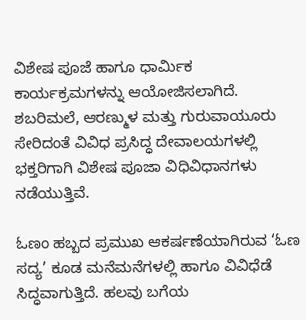ವಿಶೇಷ ಪೂಜೆ ಹಾಗೂ ಧಾರ್ಮಿಕ ಕಾರ್ಯಕ್ರಮಗಳನ್ನು ಆಯೋಜಿಸಲಾಗಿದೆ. ಶಬರಿಮಲೆ, ಆರಣ್ಮುಳ ಮತ್ತು ಗುರುವಾಯೂರು ಸೇರಿದಂತೆ ವಿವಿಧ ಪ್ರಸಿದ್ಧ ದೇವಾಲಯಗಳಲ್ಲಿ ಭಕ್ತರಿಗಾಗಿ ವಿಶೇಷ ಪೂಜಾ ವಿಧಿವಿಧಾನಗಳು ನಡೆಯುತ್ತಿವೆ.

ಓಣಂ ಹಬ್ಬದ ಪ್ರಮುಖ ಆಕರ್ಷಣೆಯಾಗಿರುವ ‘ಓಣ ಸದ್ಯ’ ಕೂಡ ಮನೆಮನೆಗಳಲ್ಲಿ ಹಾಗೂ ವಿವಿಧೆಡೆ ಸಿದ್ಧವಾಗುತ್ತಿದೆ. ಹಲವು ಬಗೆಯ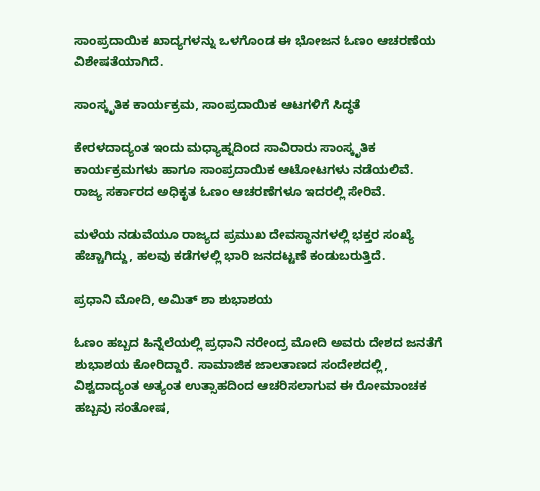ಸಾಂಪ್ರದಾಯಿಕ ಖಾದ್ಯಗಳನ್ನು ಒಳಗೊಂಡ ಈ ಭೋಜನ ಓಣಂ ಆಚರಣೆಯ ವಿಶೇಷತೆಯಾಗಿದೆ.

ಸಾಂಸ್ಕೃತಿಕ ಕಾರ್ಯಕ್ರಮ, ಸಾಂಪ್ರದಾಯಿಕ ಆಟಗಳಿಗೆ ಸಿದ್ಧತೆ

ಕೇರಳದಾದ್ಯಂತ ಇಂದು ಮಧ್ಯಾಹ್ನದಿಂದ ಸಾವಿರಾರು ಸಾಂಸ್ಕೃತಿಕ ಕಾರ್ಯಕ್ರಮಗಳು ಹಾಗೂ ಸಾಂಪ್ರದಾಯಿಕ ಆಟೋಟಗಳು ನಡೆಯಲಿವೆ. ರಾಜ್ಯ ಸರ್ಕಾರದ ಅಧಿಕೃತ ಓಣಂ ಆಚರಣೆಗಳೂ ಇದರಲ್ಲಿ ಸೇರಿವೆ.

ಮಳೆಯ ನಡುವೆಯೂ ರಾಜ್ಯದ ಪ್ರಮುಖ ದೇವಸ್ಥಾನಗಳಲ್ಲಿ ಭಕ್ತರ ಸಂಖ್ಯೆ ಹೆಚ್ಚಾಗಿದ್ದು, ಹಲವು ಕಡೆಗಳಲ್ಲಿ ಭಾರಿ ಜನದಟ್ಟಣೆ ಕಂಡುಬರುತ್ತಿದೆ.

ಪ್ರಧಾನಿ ಮೋದಿ, ಅಮಿತ್ ಶಾ ಶುಭಾಶಯ

ಓಣಂ ಹಬ್ಬದ ಹಿನ್ನೆಲೆಯಲ್ಲಿ ಪ್ರಧಾನಿ ನರೇಂದ್ರ ಮೋದಿ ಅವರು ದೇಶದ ಜನತೆಗೆ ಶುಭಾಶಯ ಕೋರಿದ್ದಾರೆ. ಸಾಮಾಜಿಕ ಜಾಲತಾಣದ ಸಂದೇಶದಲ್ಲಿ, ವಿಶ್ವದಾದ್ಯಂತ ಅತ್ಯಂತ ಉತ್ಸಾಹದಿಂದ ಆಚರಿಸಲಾಗುವ ಈ ರೋಮಾಂಚಕ ಹಬ್ಬವು ಸಂತೋಷ,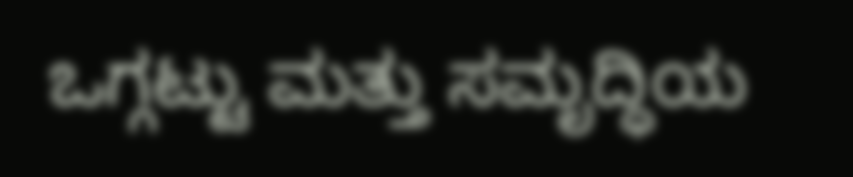ಒಗ್ಗಟ್ಟು ಮತ್ತು ಸಮೃದ್ಧಿಯ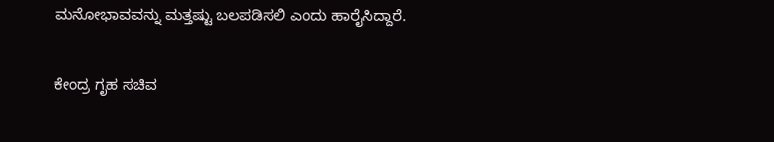ಮನೋಭಾವವನ್ನು ಮತ್ತಷ್ಟು ಬಲಪಡಿಸಲಿ ಎಂದು ಹಾರೈಸಿದ್ದಾರೆ.

ಕೇಂದ್ರ ಗೃಹ ಸಚಿವ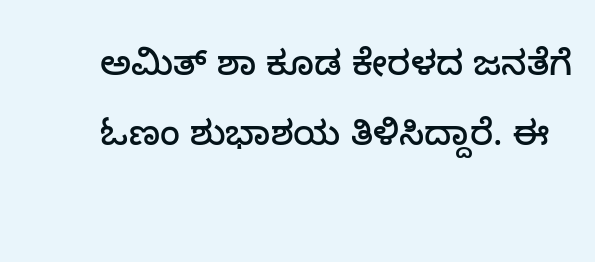ಅಮಿತ್ ಶಾ ಕೂಡ ಕೇರಳದ ಜನತೆಗೆ ಓಣಂ ಶುಭಾಶಯ ತಿಳಿಸಿದ್ದಾರೆ. ಈ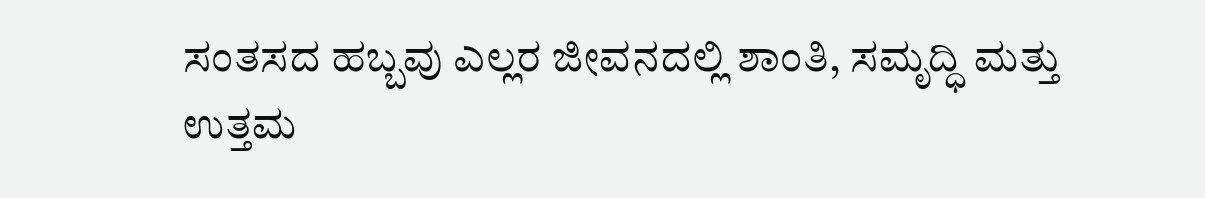ಸಂತಸದ ಹಬ್ಬವು ಎಲ್ಲರ ಜೀವನದಲ್ಲಿ ಶಾಂತಿ, ಸಮೃದ್ಧಿ ಮತ್ತು ಉತ್ತಮ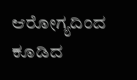ಆರೋಗ್ಯದಿಂದ ಕೂಡಿದ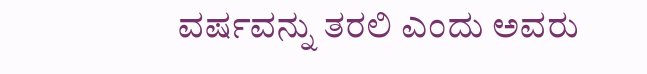ವರ್ಷವನ್ನು ತರಲಿ ಎಂದು ಅವರು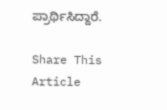ಪ್ರಾರ್ಥಿಸಿದ್ದಾರೆ.

Share This Article